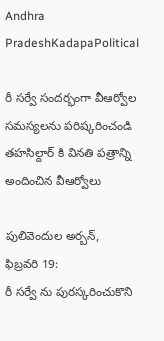Andhra PradeshKadapaPolitical

రీ సర్వే సందర్భంగా వీఆర్వోల సమస్యలను పరిష్కరించండి తహసిల్దార్ కి వినతి పత్రాన్ని అందించిన వీఆర్వోలు

పులివెందుల అర్బన్,  ఫిబ్రవరి 19:
రీ సర్వే ను పురస్కరించుకొని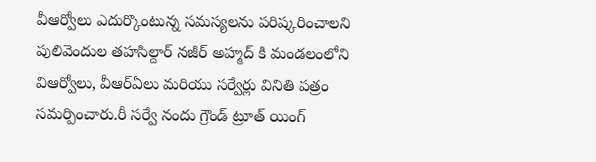వీఆర్వోలు ఎదుర్కొంటున్న సమస్యలను పరిష్కరించాలని పులివెందుల తహసిల్దార్ నజీర్ అహ్మద్ కి మండలంలోని విఆర్వోలు, వీఆర్ఏలు మరియు సర్వేర్లు వినితి పత్రం సమర్పించారు.రీ సర్వే నందు గ్రౌండ్ ట్రూత్ యింగ్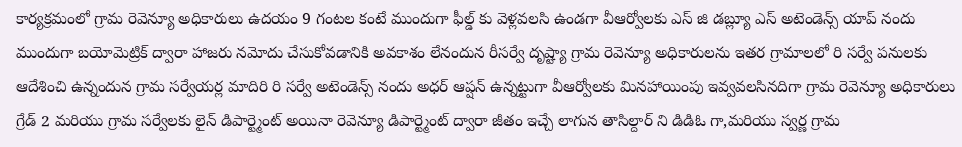కార్యక్రమంలో గ్రామ రెవెన్యూ అధికారులు ఉదయం 9 గంటల కంటే ముందుగా ఫీల్డ్ కు వెళ్లవలసి ఉండగా వీఆర్వోలకు ఎస్ జి డబ్ల్యూ ఎస్ అటెండెన్స్ యాప్ నందు ముందుగా బయోమెట్రిక్ ద్వారా హాజరు నమోదు చేసుకోవడానికి అవకాశం లేనందున రీసర్వే దృష్ట్యా గ్రామ రెవెన్యూ అధికారులను ఇతర గ్రామాలలో రి సర్వే పనులకు ఆదేశించి ఉన్నందున గ్రామ సర్వేయర్ల మాదిరి రి సర్వే అటెండెన్స్ నందు అధర్ ఆప్షన్ ఉన్నట్టుగా వీఆర్వోలకు మినహాయింపు ఇవ్వవలసినదిగా గ్రామ రెవెన్యూ అధికారులు గ్రేడ్ 2 మరియు గ్రామ సర్వేలకు లైన్ డిపార్ట్మెంట్ అయినా రెవెన్యూ డిపార్ట్మెంట్ ద్వారా జీతం ఇచ్చే లాగున తాసిల్దార్ ని డిడిఓ గా,మరియు స్వర్ణ గ్రామ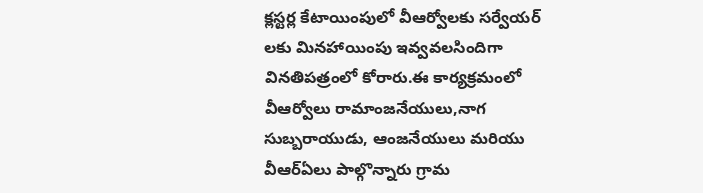క్లస్టర్ల కేటాయింపులో వీఆర్వోలకు సర్వేయర్ లకు మినహాయింపు ఇవ్వవలసిందిగా వినతిపత్రంలో కోరారు.ఈ కార్యక్రమంలో వీఆర్వోలు రామాంజనేయులు,నాగ సుబ్బరాయుడు, ఆంజనేయులు మరియు వీఆర్ఏలు పాల్గొన్నారు గ్రామ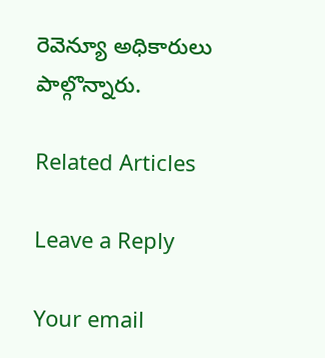రెవెన్యూ అధికారులు పాల్గొన్నారు.

Related Articles

Leave a Reply

Your email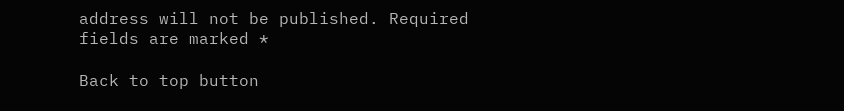address will not be published. Required fields are marked *

Back to top button